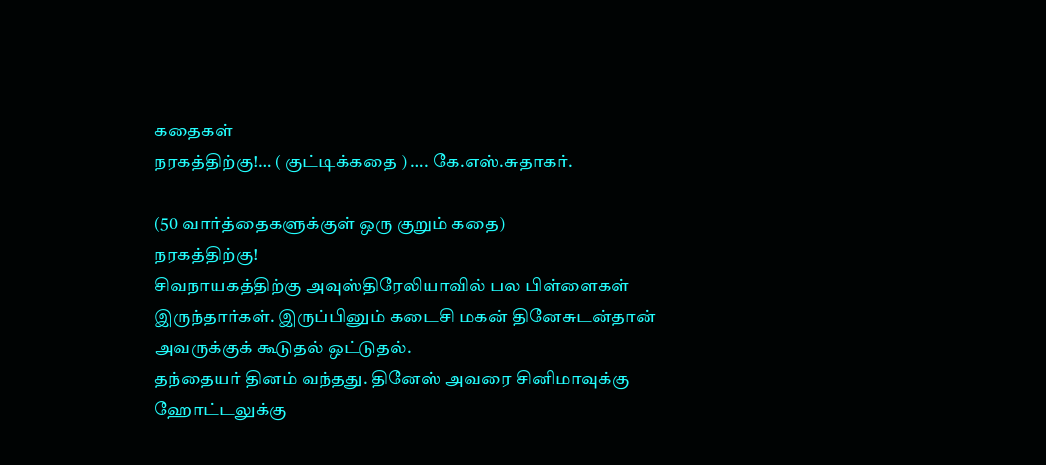கதைகள்
நரகத்திற்கு!… ( குட்டிக்கதை ) …. கே.எஸ்.சுதாகர்.

(50 வார்த்தைகளுக்குள் ஒரு குறும் கதை)
நரகத்திற்கு!
சிவநாயகத்திற்கு அவுஸ்திரேலியாவில் பல பிள்ளைகள் இருந்தார்கள். இருப்பினும் கடைசி மகன் தினேசுடன்தான் அவருக்குக் கூடுதல் ஒட்டுதல்.
தந்தையர் தினம் வந்தது. தினேஸ் அவரை சினிமாவுக்கு ஹோட்டலுக்கு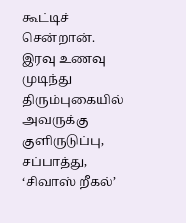கூட்டிச் சென்றான். இரவு உணவு முடிந்து திரும்புகையில் அவருக்கு குளிருடுப்பு, சப்பாத்து, ‘சிவாஸ் றீகல்’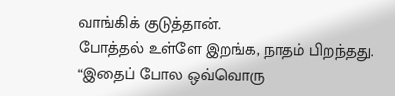வாங்கிக் குடுத்தான்.
போத்தல் உள்ளே இறங்க, நாதம் பிறந்தது.
“இதைப் போல ஒவ்வொரு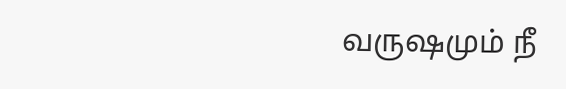வருஷமும் நீ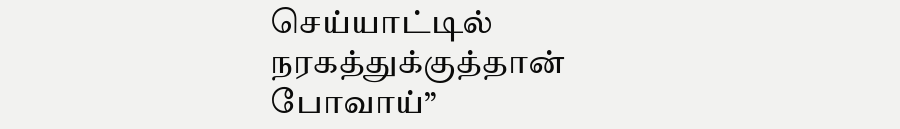செய்யாட்டில் நரகத்துக்குத்தான் போவாய்”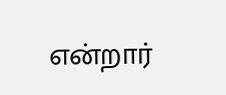என்றார்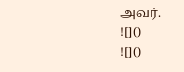அவர்.
![]()
![]()